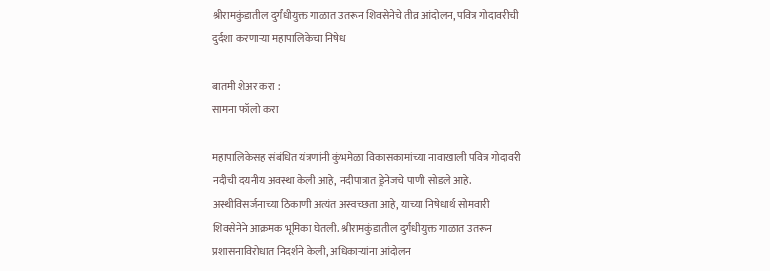श्रीरामकुंडातील दुर्गंधीयुक्त गाळात उतरून शिवसेनेचे तीव्र आंदोलन, पवित्र गोदावरीची दुर्दशा करणाऱ्या महापालिकेचा निषेध

बातमी शेअर करा :
सामना फॉलो करा

महापालिकेसह संबंधित यंत्रणांनी कुंभमेळा विकासकामांच्या नावाखाली पवित्र गोदावरी नदीची दयनीय अवस्था केली आहे, नदीपात्रात ड्रेनेजचे पाणी सोडले आहे. अस्थीविसर्जनाच्या ठिकाणी अत्यंत अस्वच्छता आहे, याच्या निषेधार्थ सोमवारी शिवसेनेने आक्रमक भूमिका घेतली. श्रीरामकुंडातील दुर्गंधीयुक्त गाळात उतरून प्रशासनाविरोधात निदर्शने केली, अधिकाऱ्यांना आंदोलन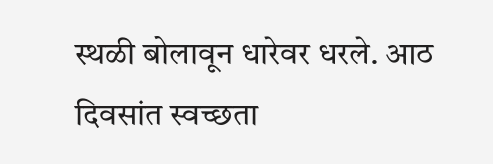स्थळी बोलावून धारेवर धरले. आठ दिवसांत स्वच्छता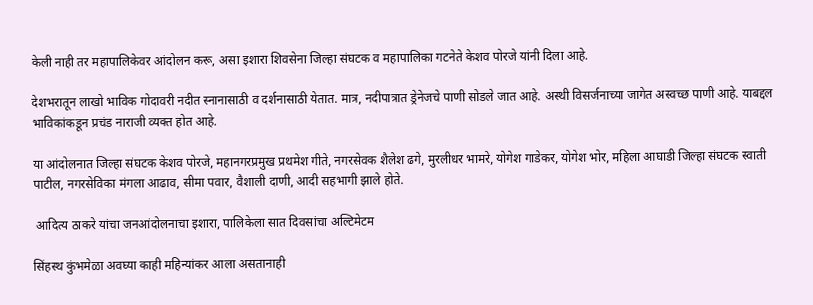केली नाही तर महापालिकेवर आंदोलन करू, असा इशारा शिवसेना जिल्हा संघटक व महापालिका गटनेते केशव पोरजे यांनी दिला आहे.

देशभरातून लाखो भाविक गोदावरी नदीत स्नानासाठी व दर्शनासाठी येतात. मात्र, नदीपात्रात ड्रेनेजचे पाणी सोडले जात आहे. अस्थी विसर्जनाच्या जागेत अस्वच्छ पाणी आहे. याबद्दल भाविकांकडून प्रचंड नाराजी व्यक्त होत आहे.

या आंदोलनात जिल्हा संघटक केशव पोरजे, महानगरप्रमुख प्रथमेश गीते, नगरसेवक शैलेश ढगे, मुरलीधर भामरे, योगेश गाडेकर, योगेश भोर, महिला आघाडी जिल्हा संघटक स्वाती पाटील, नगरसेविका मंगला आढाव, सीमा पवार, वैशाली दाणी, आदी सहभागी झाले होते.

 आदित्य ठाकरे यांचा जनआंदोलनाचा इशारा, पालिकेला सात दिवसांचा अल्टिमेटम

सिंहस्थ कुंभमेळा अवघ्या काही महिन्यांकर आला असतानाही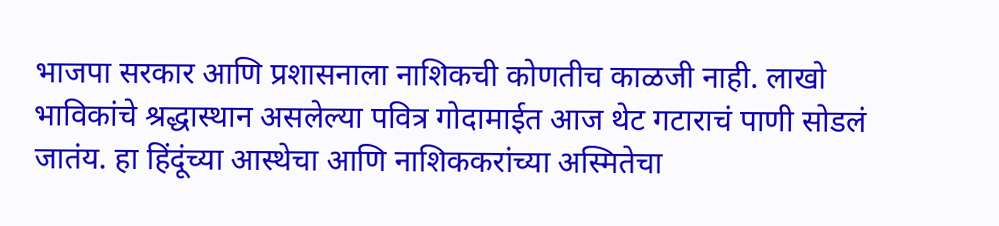भाजपा सरकार आणि प्रशासनाला नाशिकची कोणतीच काळजी नाही. लाखो भाविकांचे श्रद्धास्थान असलेल्या पवित्र गोदामाईत आज थेट गटाराचं पाणी सोडलं जातंय. हा हिंदूंच्या आस्थेचा आणि नाशिककरांच्या अस्मितेचा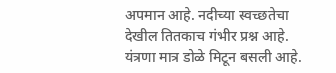अपमान आहे. नदीच्या स्वच्छतेचा देखील तितकाच गंभीर प्रश्न आहे. यंत्रणा मात्र डोळे मिटून बसली आहे.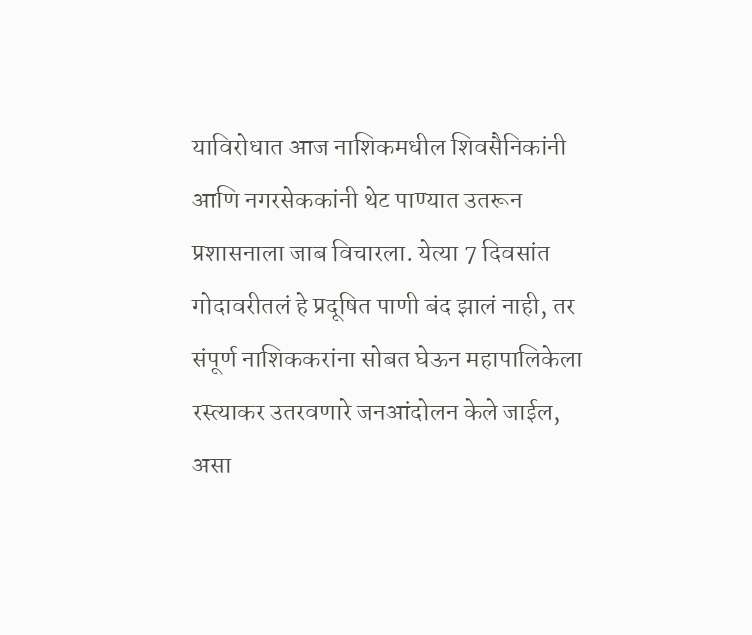याविरोधात आज नाशिकमधील शिवसैनिकांनी आणि नगरसेककांनी थेट पाण्यात उतरून प्रशासनाला जाब विचारला. येत्या 7 दिवसांत गोदावरीतलं हे प्रदूषित पाणी बंद झालं नाही, तर संपूर्ण नाशिककरांना सोबत घेऊन महापालिकेला रस्त्याकर उतरवणारे जनआंदोलन केले जाईल, असा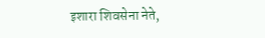इशारा शिवसेना नेते,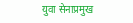युवा सेनाप्रमुख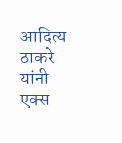आदित्य ठाकरे यांनी एक्स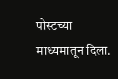पोस्टच्या माध्यमातून दिला.